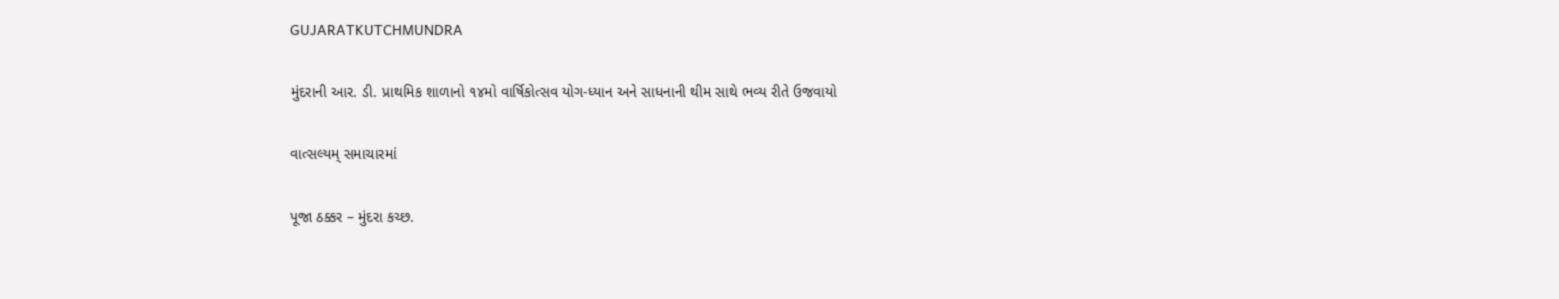GUJARATKUTCHMUNDRA

મુંદરાની આર. ડી. પ્રાથમિક શાળાનો ૧૪મો વાર્ષિકોત્સવ યોગ-ધ્યાન અને સાધનાની થીમ સાથે ભવ્ય રીતે ઉજવાયો

વાત્સલ્યમ્ સમાચારમાં

પૂજા ઠક્કર – મુંદરા કચ્છ.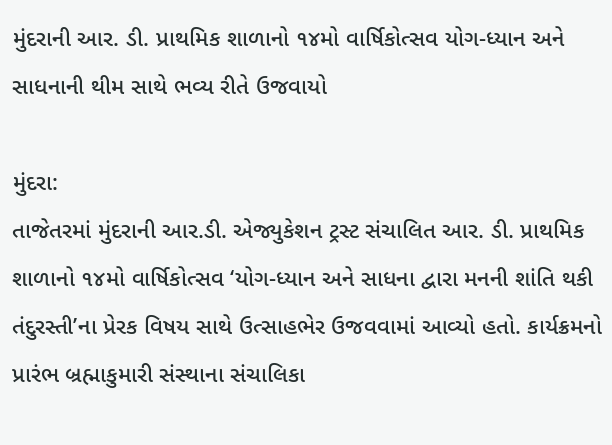મુંદરાની આર. ડી. પ્રાથમિક શાળાનો ૧૪મો વાર્ષિકોત્સવ યોગ-ધ્યાન અને સાધનાની થીમ સાથે ભવ્ય રીતે ઉજવાયો

મુંદરા:
તાજેતરમાં મુંદરાની આર.ડી. એજ્યુકેશન ટ્રસ્ટ સંચાલિત આર. ડી. પ્રાથમિક શાળાનો ૧૪મો વાર્ષિકોત્સવ ‘યોગ-ધ્યાન અને સાધના દ્વારા મનની શાંતિ થકી તંદુરસ્તી’ના પ્રેરક વિષય સાથે ઉત્સાહભેર ઉજવવામાં આવ્યો હતો. કાર્યક્રમનો પ્રારંભ બ્રહ્માકુમારી સંસ્થાના સંચાલિકા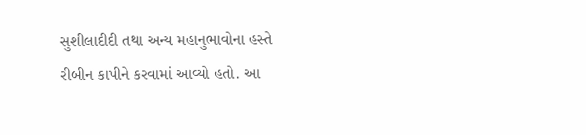સુશીલાદીદી તથા અન્ય મહાનુભાવોના હસ્તે રીબીન કાપીને કરવામાં આવ્યો હતો. આ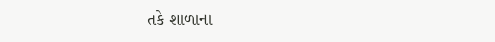તકે શાળાના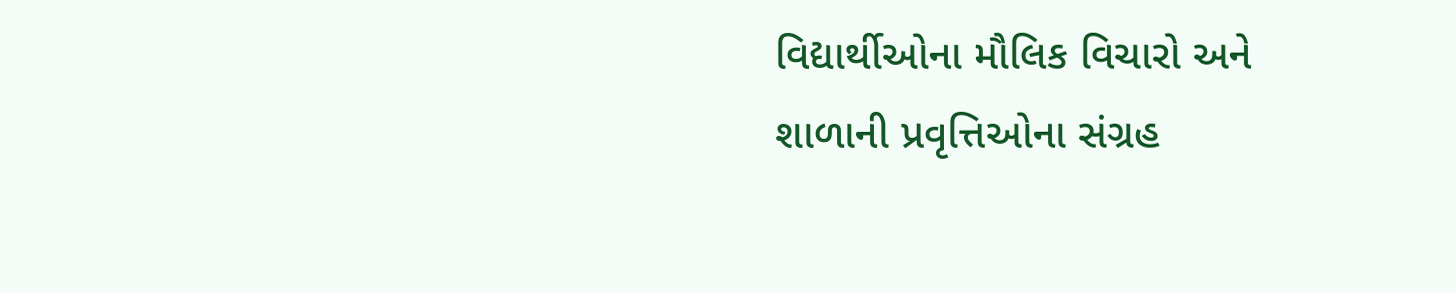વિદ્યાર્થીઓના મૌલિક વિચારો અને શાળાની પ્રવૃત્તિઓના સંગ્રહ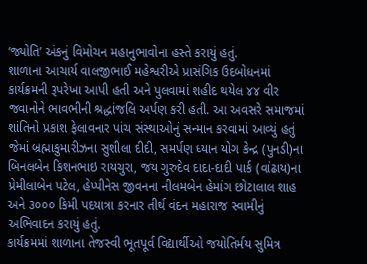‘જ્યોતિ’ અંકનું વિમોચન મહાનુભાવોના હસ્તે કરાયું હતું.
શાળાના આચાર્ય વાલજીભાઈ મહેશ્વરીએ પ્રાસંગિક ઉદબોધનમાં કાર્યક્રમની રૂપરેખા આપી હતી અને પુલવામાં શહીદ થયેલ ૪૪ વીર જવાનોને ભાવભીની શ્રદ્ધાંજલિ અર્પણ કરી હતી. આ અવસરે સમાજમાં શાંતિનો પ્રકાશ ફેલાવનાર પાંચ સંસ્થાઓનું સન્માન કરવામાં આવ્યું હતું જેમાં બ્રહ્માકુમારીઝના સુશીલા દીદી, સમર્પણ ધ્યાન યોગ કેન્દ્ર (પુનડી)ના બિનલબેન કિશનભાઇ રાયચુરા, જય ગુરુદેવ દાદા-દાદી પાર્ક (વાંઢાય)ના પ્રેમીલાબેન પટેલ, હેપ્પીનેસ જીવનના નીલમબેન હેમાંગ છોટાલાલ શાહ અને ૩૦૦૦ કિમી પદયાત્રા કરનાર તીર્થ વંદન મહારાજ સ્વામીનું અભિવાદન કરાયું હતું.
કાર્યક્રમમાં શાળાના તેજસ્વી ભૂતપૂર્વ વિદ્યાર્થીઓ જયોતિર્મય સુમિત્ર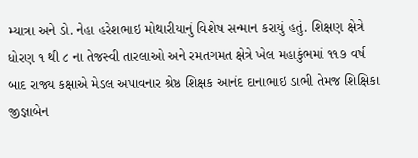મ્યાત્રા અને ડો. નેહા હરેશભાઇ મોથારીયાનું વિશેષ સન્માન કરાયું હતું. શિક્ષણ ક્ષેત્રે ધોરણ ૧ થી ૮ ના તેજસ્વી તારલાઓ અને રમતગમત ક્ષેત્રે ખેલ મહાકુંભમાં ૧૧૭ વર્ષ બાદ રાજ્ય કક્ષાએ મેડલ અપાવનાર શ્રેષ્ઠ શિક્ષક આનંદ દાનાભાઇ ડાભી તેમજ શિક્ષિકા જીજ્ઞાબેન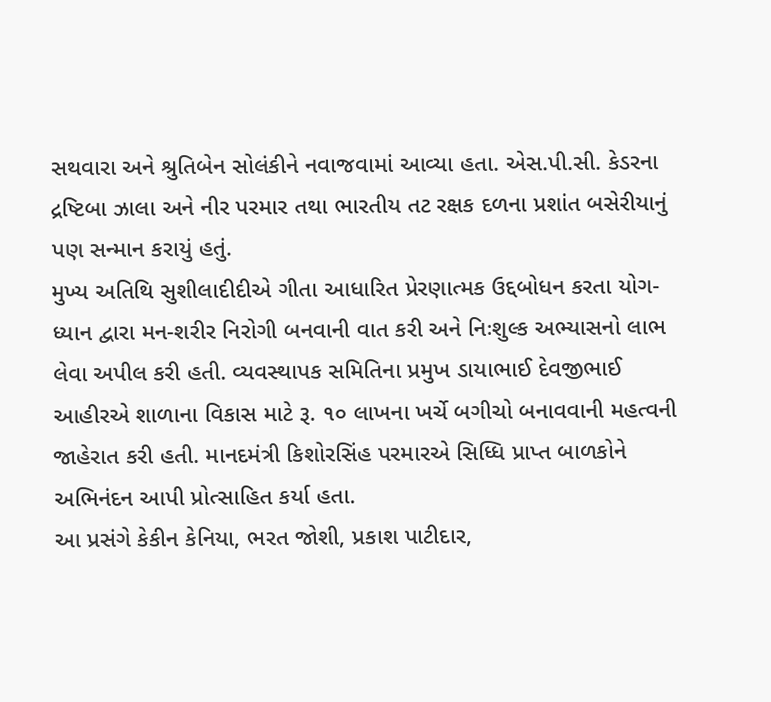સથવારા અને શ્રુતિબેન સોલંકીને નવાજવામાં આવ્યા હતા. એસ.પી.સી. કેડરના દ્રષ્ટિબા ઝાલા અને નીર પરમાર તથા ભારતીય તટ રક્ષક દળના પ્રશાંત બસેરીયાનું પણ સન્માન કરાયું હતું.
મુખ્ય અતિથિ સુશીલાદીદીએ ગીતા આધારિત પ્રેરણાત્મક ઉદ્દબોધન કરતા યોગ-ધ્યાન દ્વારા મન-શરીર નિરોગી બનવાની વાત કરી અને નિઃશુલ્ક અભ્યાસનો લાભ લેવા અપીલ કરી હતી. વ્યવસ્થાપક સમિતિના પ્રમુખ ડાયાભાઈ દેવજીભાઈ આહીરએ શાળાના વિકાસ માટે રૂ. ૧૦ લાખના ખર્ચે બગીચો બનાવવાની મહત્વની જાહેરાત કરી હતી. માનદમંત્રી કિશોરસિંહ પરમારએ સિધ્ધિ પ્રાપ્ત બાળકોને અભિનંદન આપી પ્રોત્સાહિત કર્યા હતા.
આ પ્રસંગે કેકીન કેનિયા, ભરત જોશી, પ્રકાશ પાટીદાર,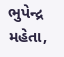ભુપેન્દ્ર મહેતા,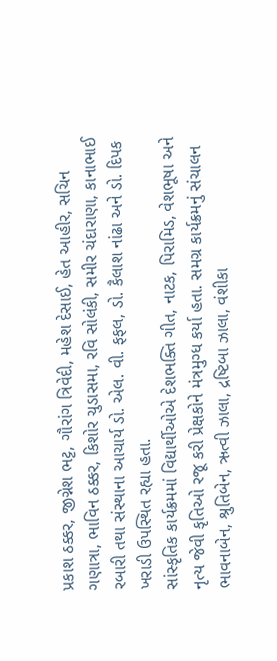પ્રકાશ ઠક્કર, જીગ્નેશ ભટ્ટ, ગૌરાંગ ત્રિવેદી, મહેશ દેસાઈ, હેત આહીર, સચિન ગણાત્રા, ભાવિન ઠક્કર, કિશોર ચુડાસમા, રવિ સોલંકી, સમીર ચંદારાણા, કાનાભાઈ રબારી તથા સંસ્થાના આચાર્ય ડો. એલ. વી. ફફલ, ડો. કૈલાશ નાંઢા અને ડો. દિપક ખરાડી ઉપસ્થિત રહ્યા હતા.
સાંસ્કૃતિક કાર્યક્રમમાં વિદ્યાર્થીઓએ દેશભક્તિ ગીત, નાટક, પિરામિડ, વેશભૂષા અને નૃત્ય જેવી કૃતિઓ રજૂ કરી પ્રેક્ષકોને મંત્રમુગ્ધ કર્યા હતા. સમગ્ર કાર્યક્રમનું સંચાલન ભાવનાબેન, શ્રુતિબેન, ઋત્વી ઝાલા, દ્રષ્ટિબા ઝાલા, વંશીકા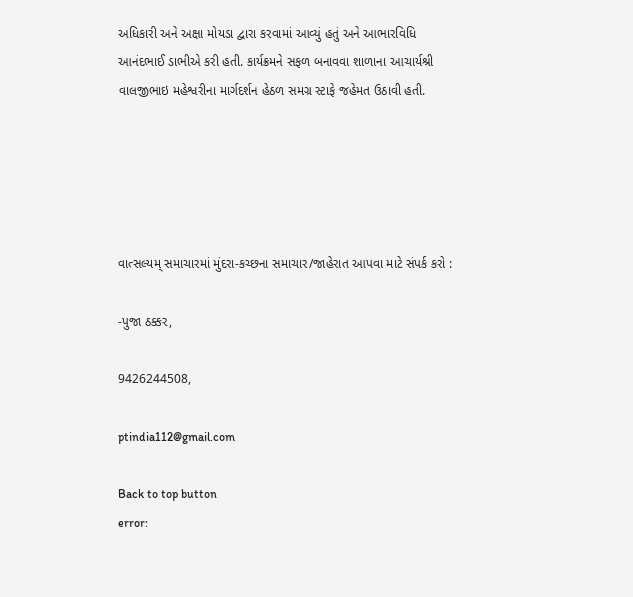અધિકારી અને અક્ષા મોયડા દ્વારા કરવામાં આવ્યું હતું અને આભારવિધિ આનંદભાઈ ડાભીએ કરી હતી. કાર્યક્રમને સફળ બનાવવા શાળાના આચાર્યશ્રી વાલજીભાઇ મહેશ્વરીના માર્ગદર્શન હેઠળ સમગ્ર સ્ટાફે જહેમત ઉઠાવી હતી.





વાત્સલ્યમ્ સમાચારમાં મુંદરા-કચ્છના સમાચાર/જાહેરાત આપવા માટે સંપર્ક કરો :

-પુજા ઠક્કર,

9426244508,

ptindia112@gmail.com

Back to top button
error: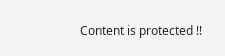Content is protected !!